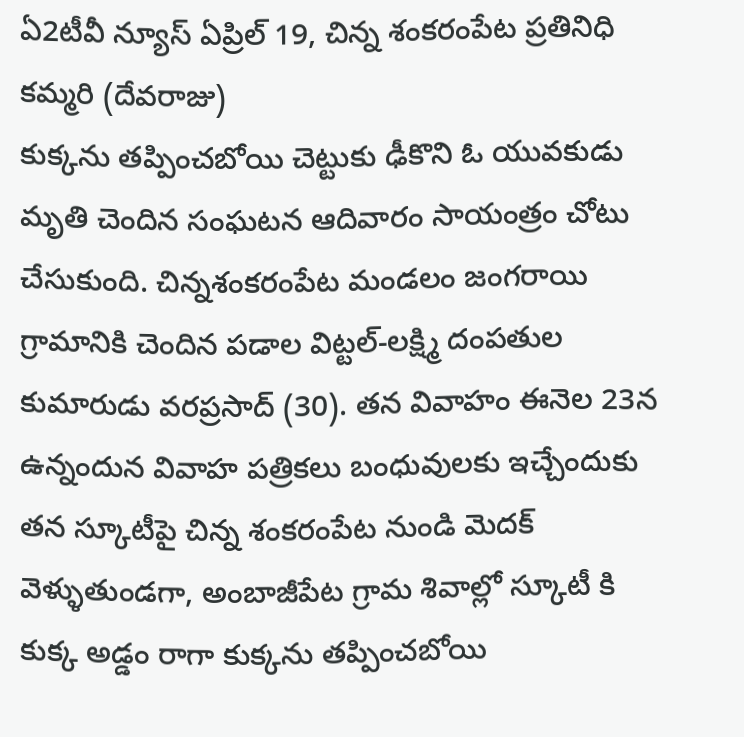ఏ2టీవీ న్యూస్ ఏప్రిల్ 19, చిన్న శంకరంపేట ప్రతినిధి కమ్మరి (దేవరాజు)
కుక్కను తప్పించబోయి చెట్టుకు ఢీకొని ఓ యువకుడు మృతి చెందిన సంఘటన ఆదివారం సాయంత్రం చోటు చేసుకుంది. చిన్నశంకరంపేట మండలం జంగరాయి గ్రామానికి చెందిన పడాల విట్టల్-లక్ష్మి దంపతుల కుమారుడు వరప్రసాద్ (30). తన వివాహం ఈనెల 23న ఉన్నందున వివాహ పత్రికలు బంధువులకు ఇచ్చేందుకు తన స్కూటీపై చిన్న శంకరంపేట నుండి మెదక్ వెళ్ళుతుండగా, అంబాజీపేట గ్రామ శివాల్లో స్కూటీ కి కుక్క అడ్డం రాగా కుక్కను తప్పించబోయి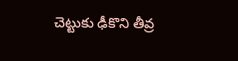చెట్టుకు ఢీకొని తీవ్ర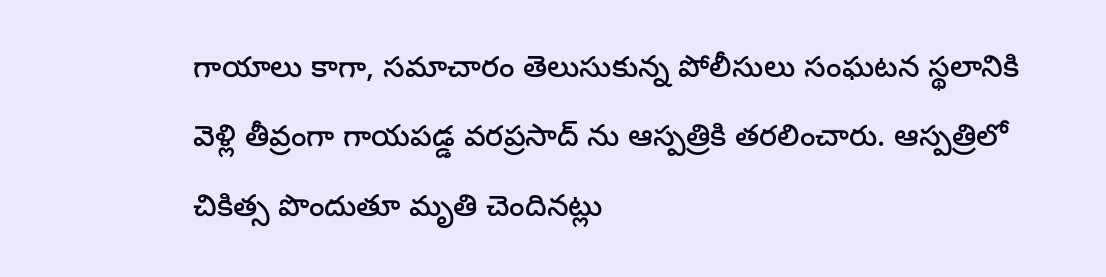గాయాలు కాగా, సమాచారం తెలుసుకున్న పోలీసులు సంఘటన స్థలానికి వెళ్లి తీవ్రంగా గాయపడ్డ వరప్రసాద్ ను ఆస్పత్రికి తరలించారు. ఆస్పత్రిలో చికిత్స పొందుతూ మృతి చెందినట్లు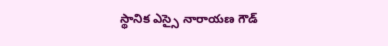స్థానిక ఎస్సై నారాయణ గౌడ్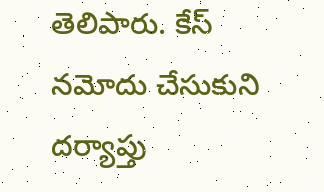తెలిపారు. కేస్ నమోదు చేసుకుని దర్యాప్తు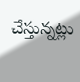చేస్తున్నట్లు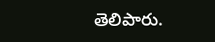తెలిపారు.